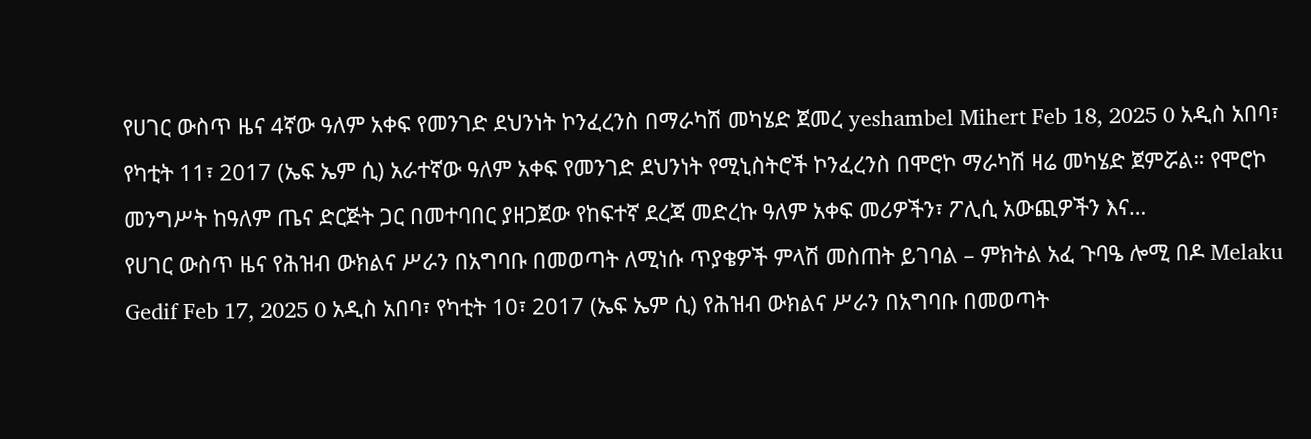የሀገር ውስጥ ዜና 4ኛው ዓለም አቀፍ የመንገድ ደህንነት ኮንፈረንስ በማራካሽ መካሄድ ጀመረ yeshambel Mihert Feb 18, 2025 0 አዲስ አበባ፣ የካቲት 11፣ 2017 (ኤፍ ኤም ሲ) አራተኛው ዓለም አቀፍ የመንገድ ደህንነት የሚኒስትሮች ኮንፈረንስ በሞሮኮ ማራካሽ ዛሬ መካሄድ ጀምሯል። የሞሮኮ መንግሥት ከዓለም ጤና ድርጅት ጋር በመተባበር ያዘጋጀው የከፍተኛ ደረጃ መድረኩ ዓለም አቀፍ መሪዎችን፣ ፖሊሲ አውጪዎችን እና…
የሀገር ውስጥ ዜና የሕዝብ ውክልና ሥራን በአግባቡ በመወጣት ለሚነሱ ጥያቄዎች ምላሽ መስጠት ይገባል – ምክትል አፈ ጉባዔ ሎሚ በዶ Melaku Gedif Feb 17, 2025 0 አዲስ አበባ፣ የካቲት 10፣ 2017 (ኤፍ ኤም ሲ) የሕዝብ ውክልና ሥራን በአግባቡ በመወጣት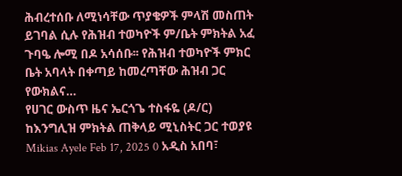ሕብረተሰቡ ለሚነሳቸው ጥያቄዎች ምላሽ መስጠት ይገባል ሲሉ የሕዝብ ተወካዮች ም/ቤት ምክትል አፈ ጉባዔ ሎሚ በዶ አሳሰቡ፡፡ የሕዝብ ተወካዮች ምክር ቤት አባላት በቀጣይ ከመረጣቸው ሕዝብ ጋር የውክልና…
የሀገር ውስጥ ዜና ኤርጎጌ ተስፋዬ (ዶ/ር) ከእንግሊዝ ምክትል ጠቅላይ ሚኒስትር ጋር ተወያዩ Mikias Ayele Feb 17, 2025 0 አዲስ አበባ፣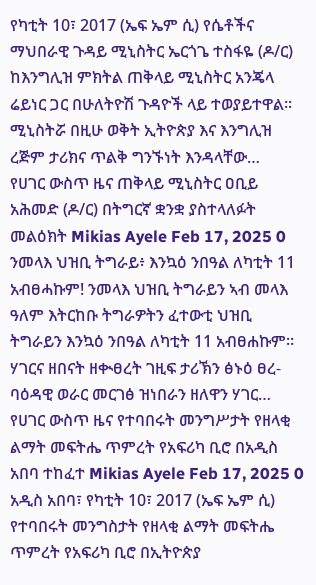የካቲት 10፣ 2017 (ኤፍ ኤም ሲ) የሴቶችና ማህበራዊ ጉዳይ ሚኒስትር ኤርጎጌ ተስፋዬ (ዶ/ር) ከእንግሊዝ ምክትል ጠቅላይ ሚኒስትር አንጄላ ሬይነር ጋር በሁለትዮሽ ጉዳዮች ላይ ተወያይተዋል፡፡ ሚኒስትሯ በዚሁ ወቅት ኢትዮጵያ እና እንግሊዝ ረጅም ታሪክና ጥልቅ ግንኙነት እንዳላቸው…
የሀገር ውስጥ ዜና ጠቅላይ ሚኒስትር ዐቢይ አሕመድ (ዶ/ር) በትግርኛ ቋንቋ ያስተላለፉት መልዕክት Mikias Ayele Feb 17, 2025 0 ንመላእ ህዝቢ ትግራይ፥ እንኳዕ ንበዓል ለካቲት 11 አብፀሓኩም! ንመላእ ህዝቢ ትግራይን ኣብ መላእ ዓለም እትርከቡ ትግራዎትን ፈተውቲ ህዝቢ ትግራይን እንኳዕ ንበዓል ለካቲት 11 አብፀሐኩም። ሃገርና ዘበናት ዘቊፀረት ገዚፍ ታሪኽን ፅኑዕ ፀረ-ባዕዳዊ ወራር መርገፅ ዝነበራን ዘለዋን ሃገር…
የሀገር ውስጥ ዜና የተባበሩት መንግሥታት የዘላቂ ልማት መፍትሔ ጥምረት የአፍሪካ ቢሮ በአዲስ አበባ ተከፈተ Mikias Ayele Feb 17, 2025 0 አዲስ አበባ፣ የካቲት 10፣ 2017 (ኤፍ ኤም ሲ) የተባበሩት መንግስታት የዘላቂ ልማት መፍትሔ ጥምረት የአፍሪካ ቢሮ በኢትዮጵያ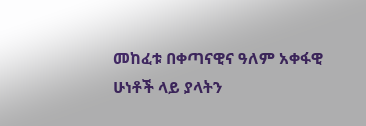መከፈቱ በቀጣናዊና ዓለም አቀፋዊ ሁነቶች ላይ ያላትን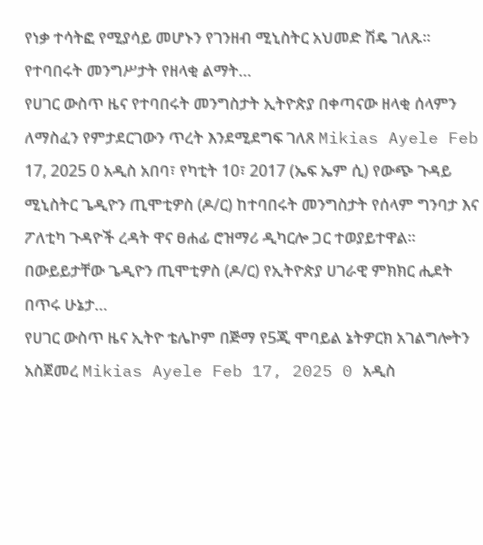የነቃ ተሳትፎ የሚያሳይ መሆኑን የገንዘብ ሚኒስትር አህመድ ሽዴ ገለጹ፡፡ የተባበሩት መንግሥታት የዘላቂ ልማት…
የሀገር ውስጥ ዜና የተባበሩት መንግስታት ኢትዮጵያ በቀጣናው ዘላቂ ሰላምን ለማስፈን የምታደርገውን ጥረት እንደሚደግፍ ገለጸ Mikias Ayele Feb 17, 2025 0 አዲስ አበባ፣ የካቲት 10፣ 2017 (ኤፍ ኤም ሲ) የውጭ ጉዳይ ሚኒስትር ጌዲዮን ጢሞቲዎስ (ዶ/ር) ከተባበሩት መንግስታት የሰላም ግንባታ እና ፖለቲካ ጉዳዮች ረዳት ዋና ፀሐፊ ሮዝማሪ ዲካርሎ ጋር ተወያይተዋል። በውይይታቸው ጌዲዮን ጢሞቲዎስ (ዶ/ር) የኢትዮጵያ ሀገራዊ ምክክር ሒደት በጥሩ ሁኔታ…
የሀገር ውስጥ ዜና ኢትዮ ቴሌኮም በጅማ የ5ጂ ሞባይል ኔትዎርክ አገልግሎትን አስጀመረ Mikias Ayele Feb 17, 2025 0 አዲስ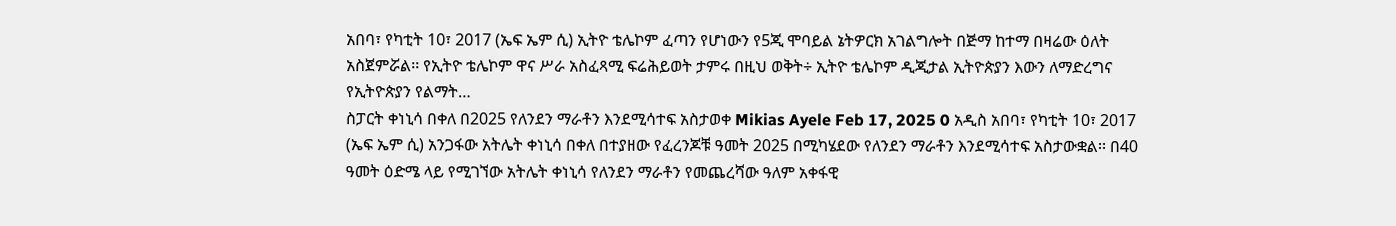አበባ፣ የካቲት 10፣ 2017 (ኤፍ ኤም ሲ) ኢትዮ ቴሌኮም ፈጣን የሆነውን የ5ጂ ሞባይል ኔትዎርክ አገልግሎት በጅማ ከተማ በዛሬው ዕለት አስጀምሯል፡፡ የኢትዮ ቴሌኮም ዋና ሥራ አስፈጻሚ ፍሬሕይወት ታምሩ በዚህ ወቅት÷ ኢትዮ ቴሌኮም ዲጂታል ኢትዮጵያን እውን ለማድረግና የኢትዮጵያን የልማት…
ስፓርት ቀነኒሳ በቀለ በ2025 የለንደን ማራቶን እንደሚሳተፍ አስታወቀ Mikias Ayele Feb 17, 2025 0 አዲስ አበባ፣ የካቲት 10፣ 2017 (ኤፍ ኤም ሲ) አንጋፋው አትሌት ቀነኒሳ በቀለ በተያዘው የፈረንጆቹ ዓመት 2025 በሚካሄደው የለንደን ማራቶን እንደሚሳተፍ አስታውቋል፡፡ በ40 ዓመት ዕድሜ ላይ የሚገኘው አትሌት ቀነኒሳ የለንደን ማራቶን የመጨረሻው ዓለም አቀፋዊ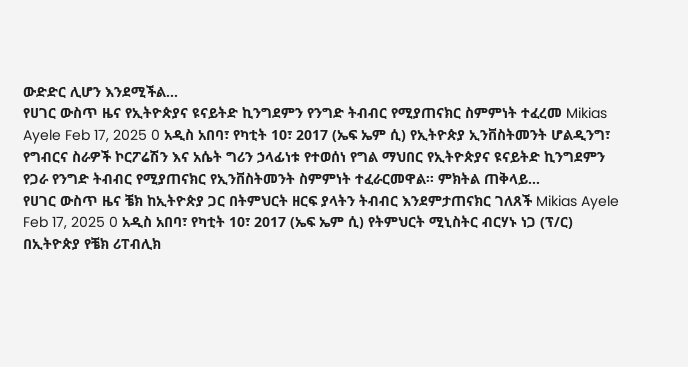ውድድር ሊሆን እንደሚችል…
የሀገር ውስጥ ዜና የኢትዮጵያና ዩናይትድ ኪንግደምን የንግድ ትብብር የሚያጠናክር ስምምነት ተፈረመ Mikias Ayele Feb 17, 2025 0 አዲስ አበባ፣ የካቲት 10፣ 2017 (ኤፍ ኤም ሲ) የኢትዮጵያ ኢንቨስትመንት ሆልዲንግ፣ የግብርና ስራዎች ኮርፖሬሽን እና አሴት ግሪን ኃላፊነቱ የተወሰነ የግል ማህበር የኢትዮጵያና ዩናይትድ ኪንግደምን የጋራ የንግድ ትብብር የሚያጠናክር የኢንቨስትመንት ስምምነት ተፈራርመዋል፡፡ ምክትል ጠቅላይ…
የሀገር ውስጥ ዜና ቼክ ከኢትዮጵያ ጋር በትምህርት ዘርፍ ያላትን ትብብር እንደምታጠናክር ገለጸች Mikias Ayele Feb 17, 2025 0 አዲስ አበባ፣ የካቲት 10፣ 2017 (ኤፍ ኤም ሲ) የትምህርት ሚኒስትር ብርሃኑ ነጋ (ፕ/ር) በኢትዮጵያ የቼክ ሪፐብሊክ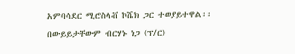አምባሳደር ሚሮስላቭ ኮሼክ ጋር ተወያይተዋል፡፡ በውይይታቸውም ብርሃኑ ነጋ (ፕ/ር)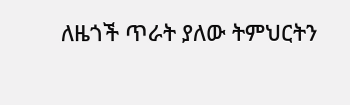ለዜጎች ጥራት ያለው ትምህርትን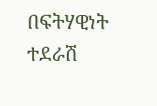በፍትሃዊነት ተደራሽ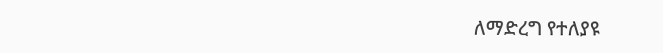ለማድረግ የተለያዩ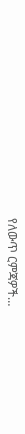የለውጥ ርምጃዎች…